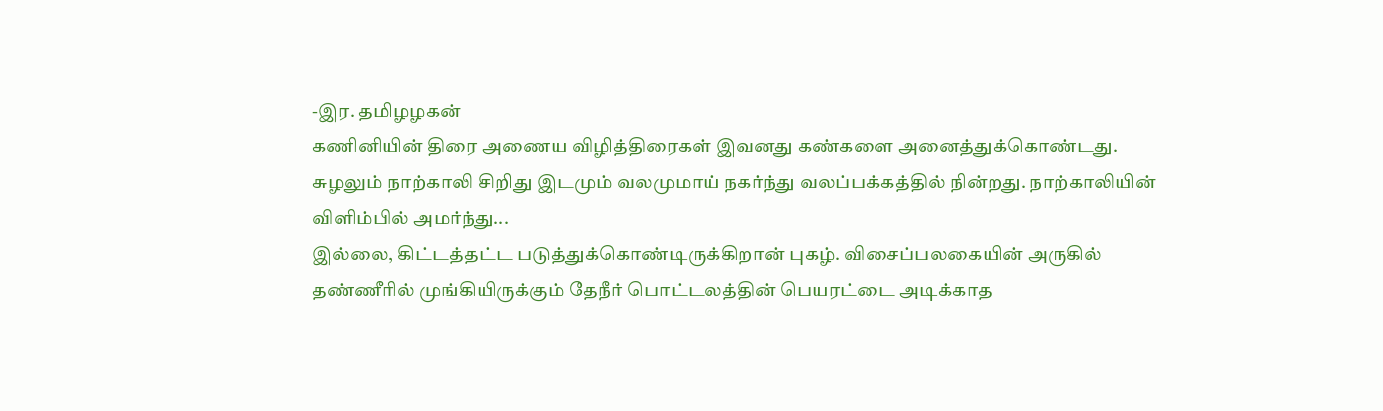-இர. தமிழழகன்
கணினியின் திரை அணைய விழித்திரைகள் இவனது கண்களை அனைத்துக்கொண்டது. சுழலும் நாற்காலி சிறிது இடமும் வலமுமாய் நகர்ந்து வலப்பக்கத்தில் நின்றது. நாற்காலியின் விளிம்பில் அமர்ந்து...
இல்லை, கிட்டத்தட்ட படுத்துக்கொண்டிருக்கிறான் புகழ். விசைப்பலகையின் அருகில் தண்ணீரில் முங்கியிருக்கும் தேநீர் பொட்டலத்தின் பெயரட்டை அடிக்காத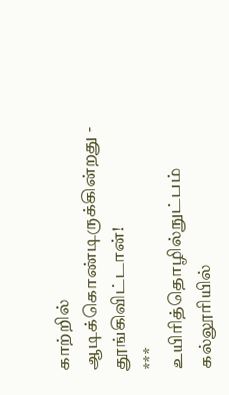காற்றில் ஆடிக்கொண்டிருக்கின்றது -
தூங்கிவிட்டான்!
***
உயிரித்தொழில்நுட்பம் கல்லூரியில்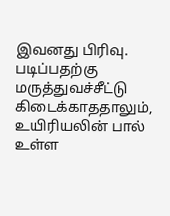இவனது பிரிவு. படிப்பதற்கு மருத்துவச்சீட்டு கிடைக்காததாலும், உயிரியலின் பால் உள்ள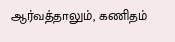ஆர்வத்தாலும், கணிதம்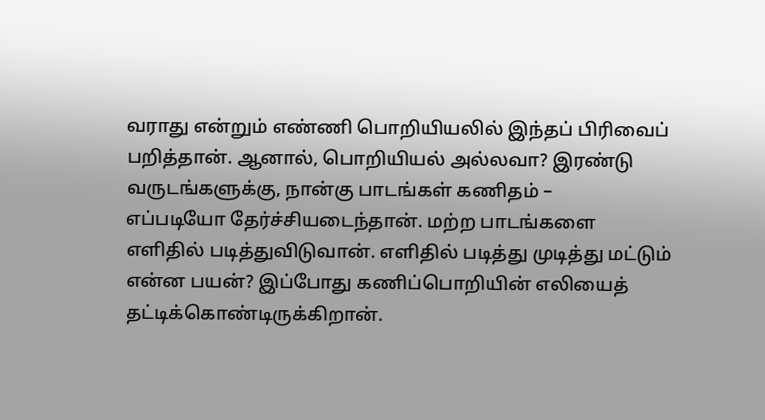வராது என்றும் எண்ணி பொறியியலில் இந்தப் பிரிவைப் பறித்தான். ஆனால், பொறியியல் அல்லவா? இரண்டு வருடங்களுக்கு, நான்கு பாடங்கள் கணிதம் –
எப்படியோ தேர்ச்சியடைந்தான். மற்ற பாடங்களை எளிதில் படித்துவிடுவான். எளிதில் படித்து முடித்து மட்டும் என்ன பயன்? இப்போது கணிப்பொறியின் எலியைத் தட்டிக்கொண்டிருக்கிறான்.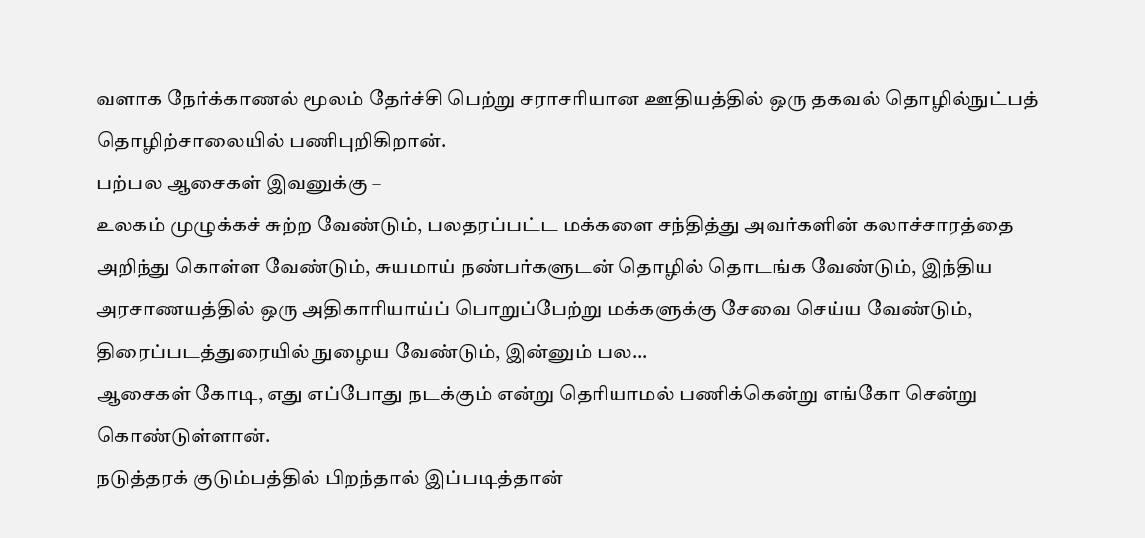வளாக நேர்க்காணல் மூலம் தேர்ச்சி பெற்று சராசரியான ஊதியத்தில் ஒரு தகவல் தொழில்நுட்பத் தொழிற்சாலையில் பணிபுறிகிறான்.
பற்பல ஆசைகள் இவனுக்கு –
உலகம் முழுக்கச் சுற்ற வேண்டும், பலதரப்பட்ட மக்களை சந்தித்து அவர்களின் கலாச்சாரத்தை அறிந்து கொள்ள வேண்டும், சுயமாய் நண்பர்களுடன் தொழில் தொடங்க வேண்டும், இந்திய அரசாணயத்தில் ஒரு அதிகாரியாய்ப் பொறுப்பேற்று மக்களுக்கு சேவை செய்ய வேண்டும், திரைப்படத்துரையில் நுழைய வேண்டும், இன்னும் பல...
ஆசைகள் கோடி, எது எப்போது நடக்கும் என்று தெரியாமல் பணிக்கென்று எங்கோ சென்று கொண்டுள்ளான்.
நடுத்தரக் குடும்பத்தில் பிறந்தால் இப்படித்தான்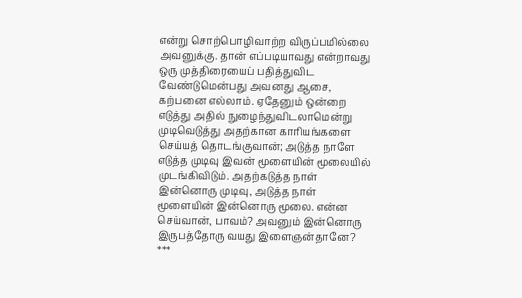என்று சொற்பொழிவாற்ற விருப்பமில்லை அவனுக்கு. தான் எப்படியாவது என்றாவது ஒரு முத்திரையைப் பதித்துவிட வேண்டுமென்பது அவனது ஆசை, கற்பனை எல்லாம். ஏதேனும் ஒன்றை எடுத்து அதில் நுழைந்துவிடலாமென்று முடிவெடுத்து அதற்கான காரியங்களை செய்யத் தொடங்குவான்; அடுத்த நாளே எடுத்த முடிவு இவன் மூளையின் மூலையில் முடங்கிவிடும். அதற்கடுத்த நாள் இன்னொரு முடிவு, அடுத்த நாள் மூளையின் இன்னொரு மூலை. என்ன செய்வான், பாவம்? அவனும் இன்னொரு இருபத்தோரு வயது இளைஞன்தானே?
***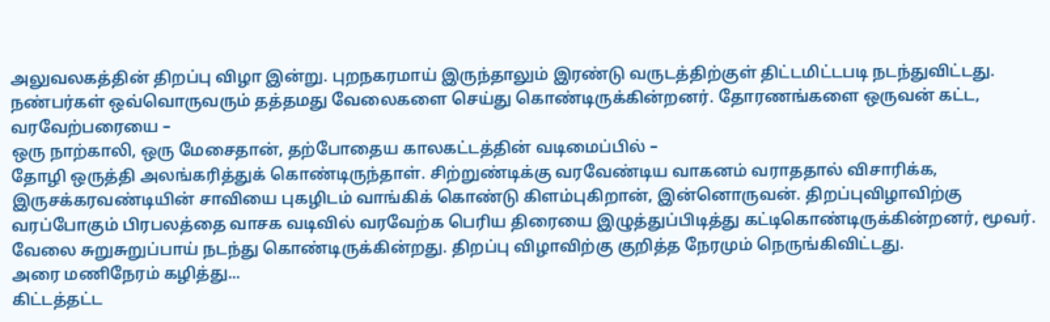அலுவலகத்தின் திறப்பு விழா இன்று. புறநகரமாய் இருந்தாலும் இரண்டு வருடத்திற்குள் திட்டமிட்டபடி நடந்துவிட்டது. நண்பர்கள் ஒவ்வொருவரும் தத்தமது வேலைகளை செய்து கொண்டிருக்கின்றனர். தோரணங்களை ஒருவன் கட்ட, வரவேற்பரையை –
ஒரு நாற்காலி, ஒரு மேசைதான், தற்போதைய காலகட்டத்தின் வடிமைப்பில் –
தோழி ஒருத்தி அலங்கரித்துக் கொண்டிருந்தாள். சிற்றுண்டிக்கு வரவேண்டிய வாகனம் வராததால் விசாரிக்க, இருசக்கரவண்டியின் சாவியை புகழிடம் வாங்கிக் கொண்டு கிளம்புகிறான், இன்னொருவன். திறப்புவிழாவிற்கு வரப்போகும் பிரபலத்தை வாசக வடிவில் வரவேற்க பெரிய திரையை இழுத்துப்பிடித்து கட்டிகொண்டிருக்கின்றனர், மூவர். வேலை சுறுசுறுப்பாய் நடந்து கொண்டிருக்கின்றது. திறப்பு விழாவிற்கு குறித்த நேரமும் நெருங்கிவிட்டது.
அரை மணிநேரம் கழித்து...
கிட்டத்தட்ட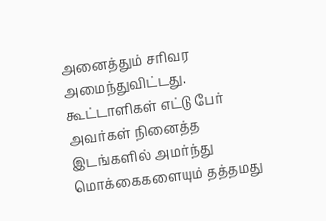அனைத்தும் சரிவர அமைந்துவிட்டது. கூட்டாளிகள் எட்டு பேர் அவர்கள் நினைத்த இடங்களில் அமர்ந்து மொக்கைகளையும் தத்தமது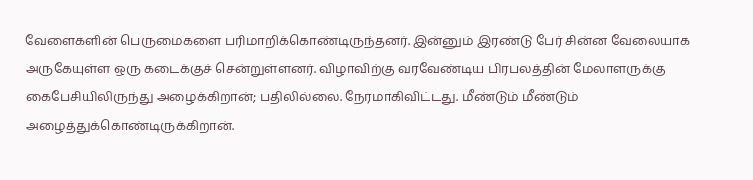வேளைகளின் பெருமைகளை பரிமாறிக்கொண்டிருந்தனர். இன்னும் இரண்டு பேர் சின்ன வேலையாக அருகேயுள்ள ஒரு கடைக்குச் சென்றுள்ளனர். விழாவிற்கு வரவேண்டிய பிரபலத்தின் மேலாளருக்கு கைபேசியிலிருந்து அழைக்கிறான்; பதிலில்லை. நேரமாகிவிட்டது. மீண்டும் மீண்டும் அழைத்துக்கொண்டிருக்கிறான்.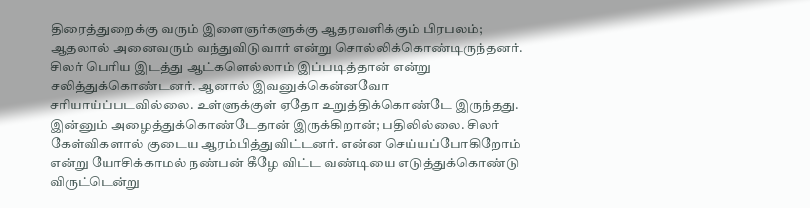திரைத்துறைக்கு வரும் இளைஞர்களுக்கு ஆதரவளிக்கும் பிரபலம்; ஆதலால் அனைவரும் வந்துவிடுவார் என்று சொல்லிக்கொண்டிருந்தனர். சிலர் பெரிய இடத்து ஆட்களெல்லாம் இப்படித்தான் என்று சலித்துக்கொண்டனர். ஆனால் இவனுக்கென்னவோ சரியாய்ப்படவில்லை. உள்ளுக்குள் ஏதோ உறுத்திக்கொண்டே இருந்தது. இன்னும் அழைத்துக்கொண்டேதான் இருக்கிறான்; பதிலில்லை. சிலர் கேள்விகளால் குடைய ஆரம்பித்துவிட்டனர். என்ன செய்யப்போகிறோம் என்று யோசிக்காமல் நண்பன் கீழே விட்ட வண்டியை எடுத்துக்கொண்டு விருட்டென்று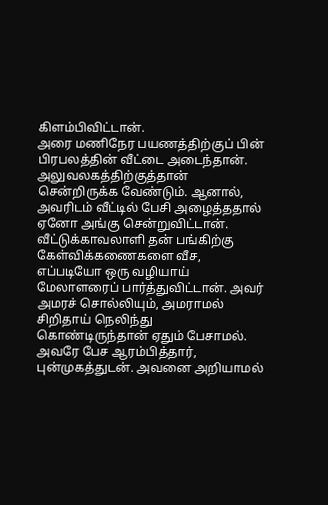கிளம்பிவிட்டான்.
அரை மணிநேர பயணத்திற்குப் பின் பிரபலத்தின் வீட்டை அடைந்தான். அலுவலகத்திற்குத்தான் சென்றிருக்க வேண்டும். ஆனால், அவரிடம் வீட்டில் பேசி அழைத்ததால் ஏனோ அங்கு சென்றுவிட்டான். வீட்டுக்காவலாளி தன் பங்கிற்கு கேள்விக்கணைகளை வீச, எப்படியோ ஒரு வழியாய் மேலாளரைப் பார்த்துவிட்டான். அவர் அமரச் சொல்லியும், அமராமல் சிறிதாய் நெலிந்து கொண்டிருந்தான் ஏதும் பேசாமல். அவரே பேச ஆரம்பித்தார், புன்முகத்துடன். அவனை அறியாமல்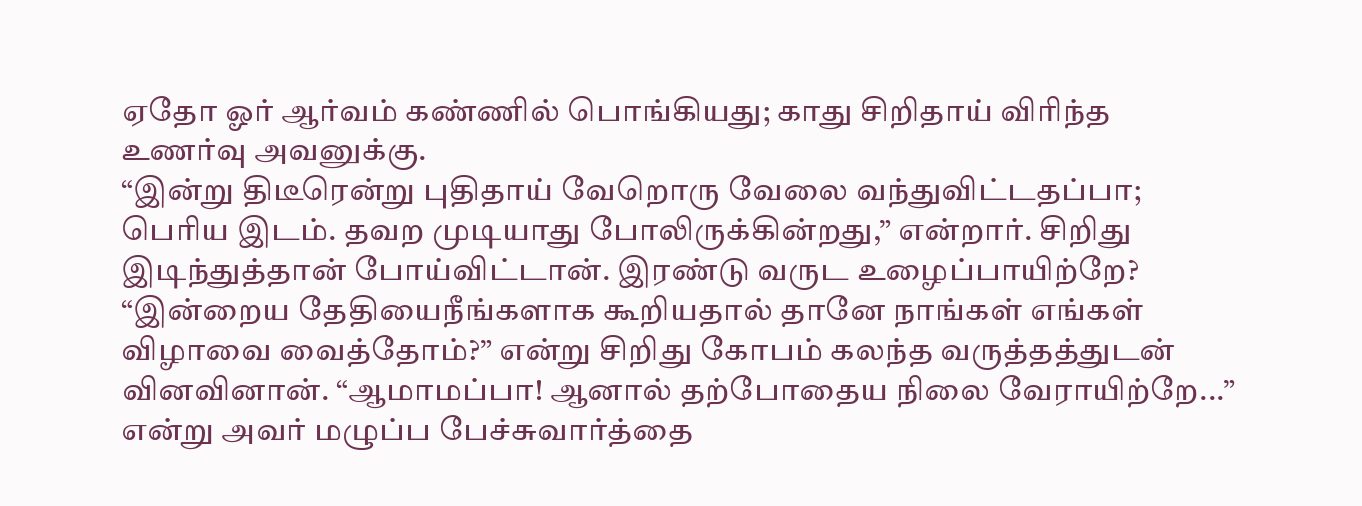ஏதோ ஓர் ஆர்வம் கண்ணில் பொங்கியது; காது சிறிதாய் விரிந்த உணர்வு அவனுக்கு.
“இன்று திடீரென்று புதிதாய் வேறொரு வேலை வந்துவிட்டதப்பா; பெரிய இடம். தவற முடியாது போலிருக்கின்றது,” என்றார். சிறிது இடிந்துத்தான் போய்விட்டான். இரண்டு வருட உழைப்பாயிற்றே? “இன்றைய தேதியைநீங்களாக கூறியதால் தானே நாங்கள் எங்கள் விழாவை வைத்தோம்?” என்று சிறிது கோபம் கலந்த வருத்தத்துடன் வினவினான். “ஆமாமப்பா! ஆனால் தற்போதைய நிலை வேராயிற்றே...”
என்று அவர் மழுப்ப பேச்சுவார்த்தை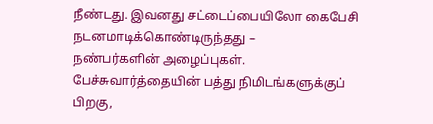நீண்டது. இவனது சட்டைப்பையிலோ கைபேசி நடனமாடிக்கொண்டிருந்தது –
நண்பர்களின் அழைப்புகள்.
பேச்சுவார்த்தையின் பத்து நிமிடங்களுக்குப் பிறகு,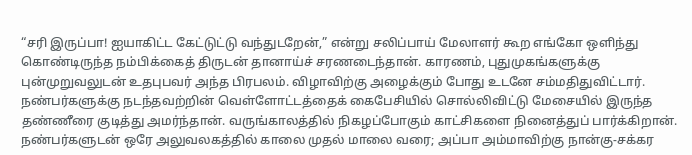“சரி இருப்பா! ஐயாகிட்ட கேட்டுட்டு வந்துடறேன்,” என்று சலிப்பாய் மேலாளர் கூற எங்கோ ஒளிந்து கொண்டிருந்த நம்பிக்கைத் திருடன் தானாய்ச் சரணடைந்தான். காரணம், புதுமுகங்களுக்கு புன்முறுவலுடன் உதபுபவர் அந்த பிரபலம். விழாவிற்கு அழைக்கும் போது உடனே சம்மதிதுவிட்டார். நண்பர்களுக்கு நடந்தவற்றின் வெள்ளோட்டத்தைக் கைபேசியில் சொல்லிவிட்டு மேசையில் இருந்த தண்ணீரை குடித்து அமர்ந்தான். வருங்காலத்தில் நிகழப்போகும் காட்சிகளை நினைத்துப் பார்க்கிறான். நண்பர்களுடன் ஒரே அலுவலகத்தில் காலை முதல் மாலை வரை; அப்பா அம்மாவிற்கு நான்கு-சக்கர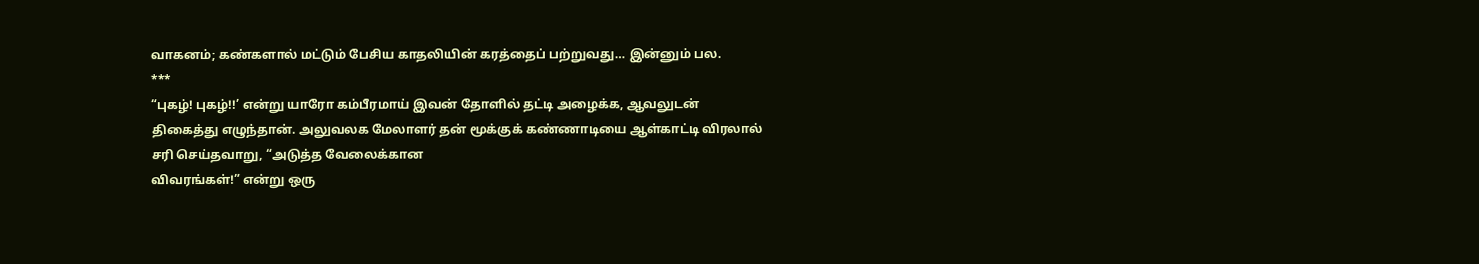வாகனம்; கண்களால் மட்டும் பேசிய காதலியின் கரத்தைப் பற்றுவது… இன்னும் பல.
***
“புகழ்! புகழ்!!’ என்று யாரோ கம்பீரமாய் இவன் தோளில் தட்டி அழைக்க, ஆவலுடன்
திகைத்து எழுந்தான். அலுவலக மேலாளர் தன் மூக்குக் கண்ணாடியை ஆள்காட்டி விரலால்
சரி செய்தவாறு, “அடுத்த வேலைக்கான
விவரங்கள்!” என்று ஒரு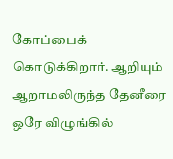கோப்பைக் கொடுக்கிறார். ஆறியும் ஆறாமலிருந்த தேனீரை ஒரே விழுங்கில்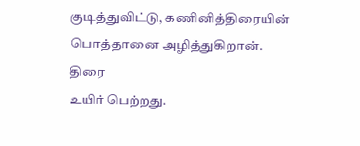குடித்துவிட்டு, கணினித்திரையின்
பொத்தானை அழித்துகிறான்.
திரை
உயிர் பெற்றது.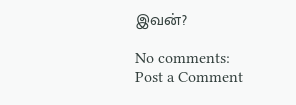இவன்?

No comments:
Post a Comment